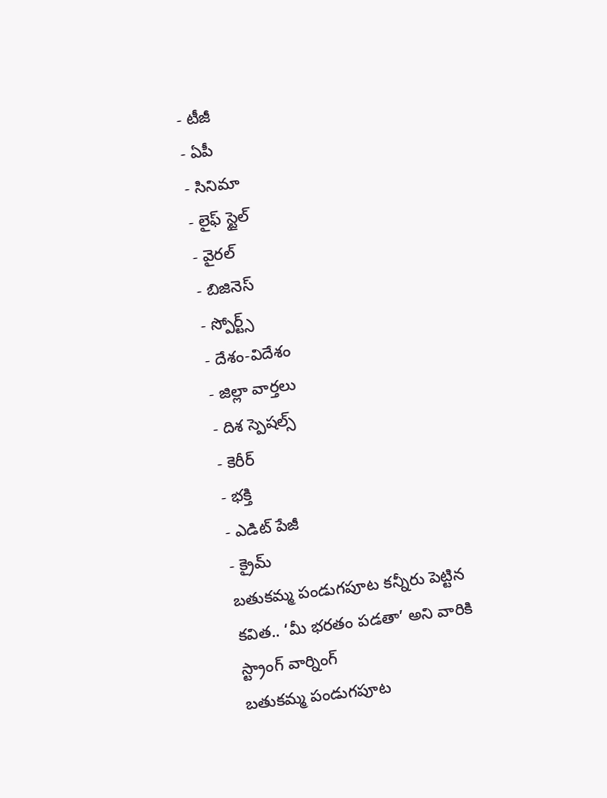- టీజీ
- ఏపీ
- సినిమా
- లైఫ్ స్టైల్
- వైరల్
- బిజినెస్
- స్పోర్ట్స్
- దేశం-విదేశం
- జిల్లా వార్తలు
- దిశ స్పెషల్స్
- కెరీర్
- భక్తి
- ఎడిట్ పేజీ
- క్రైమ్
బతుకమ్మ పండుగపూట కన్నీరు పెట్టిన కవిత.. ‘మీ భరతం పడతా’ అని వారికి స్ట్రాంగ్ వార్నింగ్
బతుకమ్మ పండుగపూట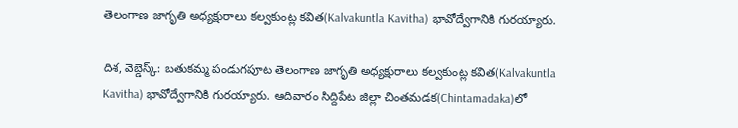తెలంగాణ జాగృతి అధ్యక్షురాలు కల్వకుంట్ల కవిత(Kalvakuntla Kavitha) భావోద్వేగానికి గురయ్యారు.

దిశ, వెబ్డెస్క్: బతుకమ్మ పండుగపూట తెలంగాణ జాగృతి అధ్యక్షురాలు కల్వకుంట్ల కవిత(Kalvakuntla Kavitha) భావోద్వేగానికి గురయ్యారు. ఆదివారం సిద్దిపేట జిల్లా చింతమడక(Chintamadaka)లో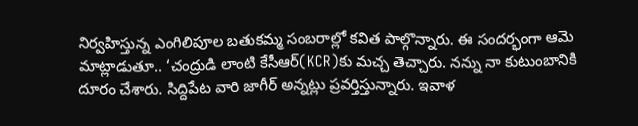నిర్వహిస్తున్న ఎంగిలిపూల బతుకమ్మ సంబరాల్లో కవిత పాల్గొన్నారు. ఈ సందర్భంగా ఆమె మాట్లాడుతూ.. ‘చంద్రుడి లాంటి కేసీఆర్(KCR)కు మచ్చ తెచ్చారు. నన్ను నా కుటుంబానికి దూరం చేశారు. సిద్దిపేట వారి జాగీర్ అన్నట్లు ప్రవర్తిస్తున్నారు. ఇవాళ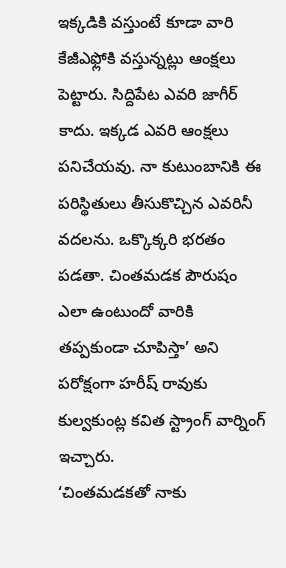ఇక్కడికి వస్తుంటే కూడా వారి కేజీఎఫ్లోకి వస్తున్నట్లు ఆంక్షలు పెట్టారు. సిద్దిపేట ఎవరి జాగీర్ కాదు. ఇక్కడ ఎవరి ఆంక్షలు పనిచేయవు. నా కుటుంబానికి ఈ పరిస్థితులు తీసుకొచ్చిన ఎవరినీ వదలను. ఒక్కొక్కరి భరతం పడతా. చింతమడక పౌరుషం ఎలా ఉంటుందో వారికి తప్పకుండా చూపిస్తా’ అని పరోక్షంగా హరీష్ రావుకు కుల్వకుంట్ల కవిత స్ట్రాంగ్ వార్నింగ్ ఇచ్చారు.
‘చింతమడకతో నాకు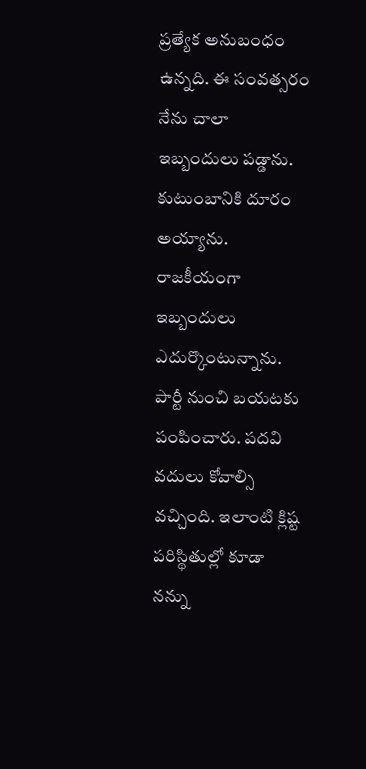ప్రత్యేక అనుబంధం ఉన్నది. ఈ సంవత్సరం నేను చాలా ఇబ్బందులు పడ్డాను. కుటుంబానికి దూరం అయ్యాను. రాజకీయంగా ఇబ్బందులు ఎదుర్కొంటున్నాను. పార్టీ నుంచి బయటకు పంపించారు. పదవి వదులు కోవాల్సి వచ్చింది. ఇలాంటి క్లిష్ట పరిస్థితుల్లో కూడా నన్ను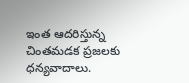ఇంత ఆదరిస్తున్న చింతమడక ప్రజలకు ధన్యవాదాలు.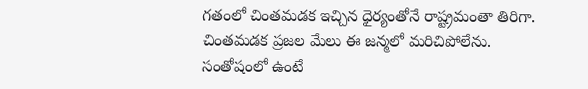గతంలో చింతమడక ఇచ్చిన ధైర్యంతోనే రాష్ట్రమంతా తిరిగా. చింతమడక ప్రజల మేలు ఈ జన్మలో మరిచిపోలేను. సంతోషంలో ఉంటే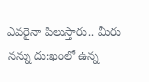ఎవరైనా పిలుస్తారు.. మీరు నన్ను దు:ఖంలో ఉన్న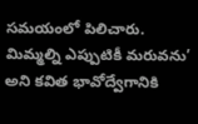సమయంలో పిలిచారు. మిమ్మల్ని ఎప్పుటికీ మరువను’ అని కవిత భావోద్వేగానికి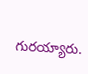గురయ్యారు.